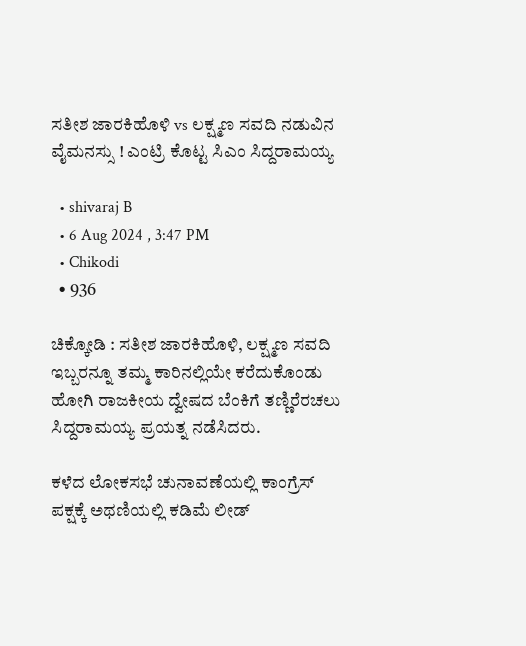ಸತೀಶ ಜಾರಕಿಹೊಳಿ vs ಲಕ್ಷ್ಮಣ ಸವದಿ ನಡುವಿನ ವೈಮನಸ್ಸು ! ಎಂಟ್ರಿ ಕೊಟ್ಟ ಸಿಎಂ ಸಿದ್ದರಾಮಯ್ಯ

  • shivaraj B
  • 6 Aug 2024 , 3:47 PM
  • Chikodi
  • 936

ಚಿಕ್ಕೋಡಿ : ಸತೀಶ ಜಾರಕಿಹೊಳಿ, ಲಕ್ಷ್ಮಣ ಸವದಿ ಇಬ್ಬರನ್ನೂ ತಮ್ಮ ಕಾರಿನಲ್ಲಿಯೇ ಕರೆದುಕೊಂಡು ಹೋಗಿ ರಾಜಕೀಯ ದ್ವೇಷದ ಬೆಂಕಿಗೆ ತಣ್ಣಿರೆರಚಲು ಸಿದ್ದರಾಮಯ್ಯ ಪ್ರಯತ್ನ ನಡೆಸಿದರು.

ಕಳೆದ ಲೋಕಸಭೆ ಚುನಾವಣೆಯಲ್ಲಿ ಕಾಂಗ್ರೆಸ್ ಪಕ್ಷಕ್ಕೆ ಅಥಣಿಯಲ್ಲಿ ಕಡಿಮೆ ಲೀಡ್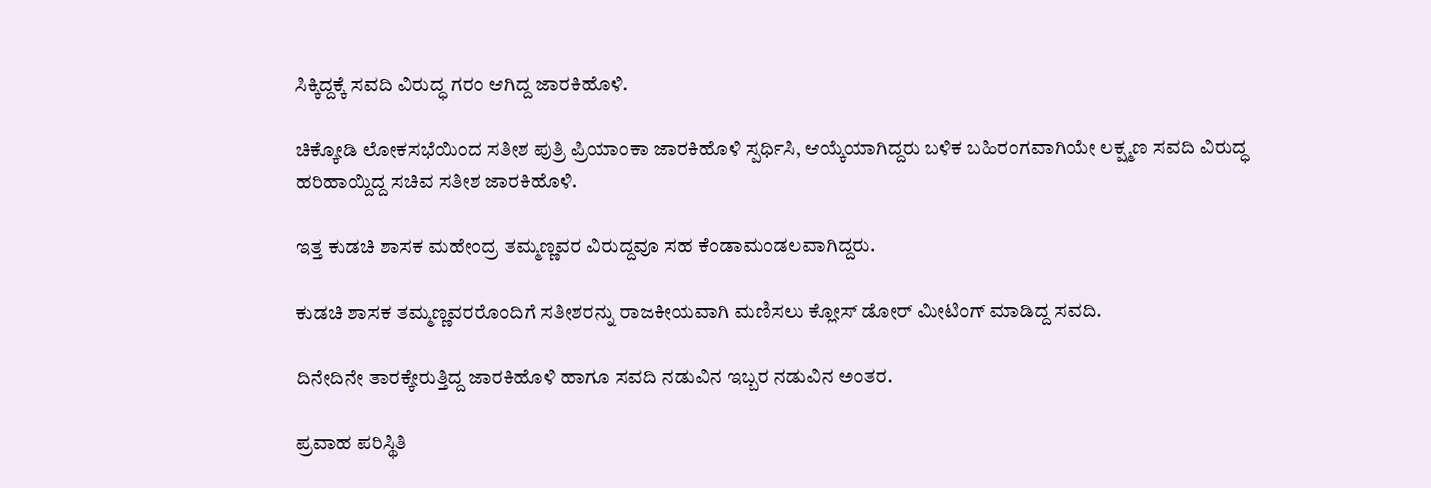ಸಿಕ್ಕಿದ್ದಕ್ಕೆ ಸವದಿ ವಿರುದ್ಧ ಗರಂ ಆಗಿದ್ದ ಜಾರಕಿಹೊಳಿ.

ಚಿಕ್ಕೋಡಿ ಲೋಕಸಭೆಯಿಂದ ಸತೀಶ ಪುತ್ರಿ ಪ್ರಿಯಾಂಕಾ ಜಾರಕಿಹೊಳಿ ಸ್ಪರ್ಧಿಸಿ, ಆಯ್ಕೆಯಾಗಿದ್ದರು ಬಳಿಕ ಬಹಿರಂಗವಾಗಿಯೇ ಲಕ್ಷ್ಮಣ ಸವದಿ ವಿರುದ್ಧ ಹರಿಹಾಯ್ದಿದ್ದ ಸಚಿವ ಸತೀಶ ಜಾರಕಿಹೊಳಿ.

ಇತ್ತ ಕುಡಚಿ ಶಾಸಕ ಮಹೇಂದ್ರ ತಮ್ಮಣ್ಣವರ ವಿರುದ್ದವೂ ಸಹ ಕೆಂಡಾಮಂಡಲವಾಗಿದ್ದರು.

ಕುಡಚಿ ಶಾಸಕ ತಮ್ಮಣ್ಣವರರೊಂದಿಗೆ ಸತೀಶರನ್ನು ರಾಜಕೀಯವಾಗಿ ಮಣಿಸಲು ಕ್ಲೋಸ್ ಡೋರ್ ಮೀಟಿಂಗ್ ಮಾಡಿದ್ದ ಸವದಿ.

ದಿನೇದಿನೇ ತಾರಕ್ಕೇರುತ್ತಿದ್ದ ಜಾರಕಿಹೊಳಿ ಹಾಗೂ ಸವದಿ ನಡುವಿನ ಇಬ್ಬರ ನಡುವಿನ ಅಂತರ.

ಪ್ರವಾಹ ಪರಿಸ್ಥಿತಿ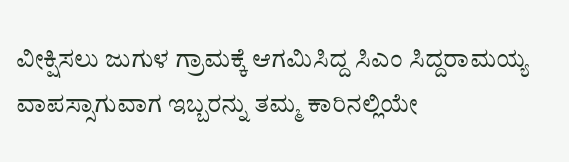ವೀಕ್ಷಿಸಲು ಜುಗುಳ ಗ್ರಾಮಕ್ಕೆ ಆಗಮಿಸಿದ್ದ ಸಿಎಂ ಸಿದ್ದರಾಮಯ್ಯ ವಾಪಸ್ಸಾಗುವಾಗ ಇಬ್ಬರನ್ನು ತಮ್ಮ ಕಾರಿನಲ್ಲಿಯೇ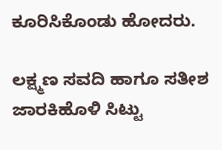ಕೂರಿಸಿಕೊಂಡು ಹೋದರು.

ಲಕ್ಷ್ಮಣ ಸವದಿ ಹಾಗೂ ಸತೀಶ ಜಾರಕಿಹೊಳಿ ಸಿಟ್ಟು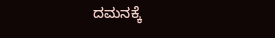ದಮನಕ್ಕೆ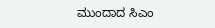ಮುಂದಾದ ಸಿಎಂ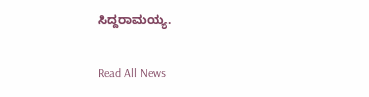ಸಿದ್ದರಾಮಯ್ಯ.

Read All News